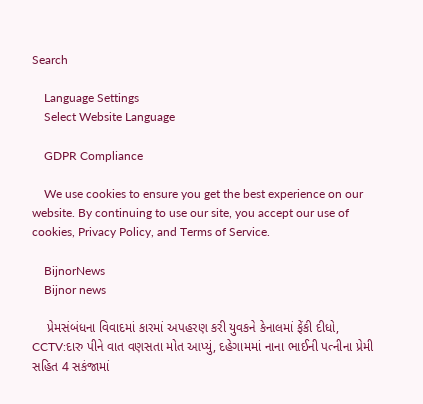Search

    Language Settings
    Select Website Language

    GDPR Compliance

    We use cookies to ensure you get the best experience on our website. By continuing to use our site, you accept our use of cookies, Privacy Policy, and Terms of Service.

    BijnorNews
    Bijnor news

    પ્રેમસંબંધના વિવાદમાં કારમાં અપહરણ કરી યુવકને કેનાલમાં ફેંકી દીધો, CCTV:દારુ પીને વાત વણસતા મોત આપ્યું, દહેગામમાં નાના ભાઈની પત્નીના પ્રેમી સહિત 4 સકંજામાં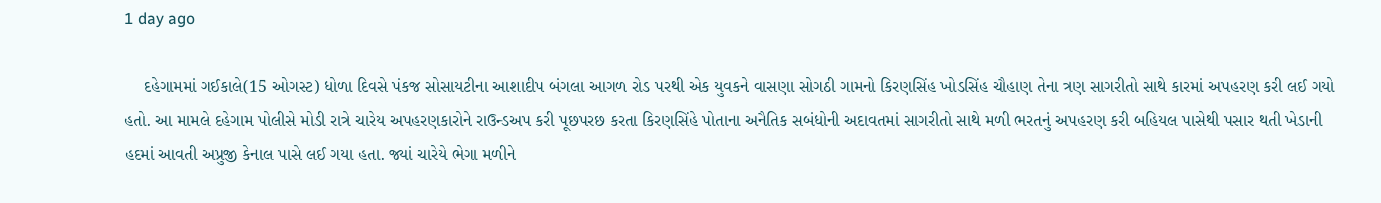1 day ago

    દહેગામમાં ગઈકાલે(15 ઓગસ્ટ) ધોળા દિવસે પંકજ સોસાયટીના આશાદીપ બંગલા આગળ રોડ પરથી એક યુવકને વાસણા સોગઠી ગામનો કિરણસિંહ ખોડસિંહ ચૌહાણ તેના ત્રણ સાગરીતો સાથે કારમાં અપહરણ કરી લઈ ગયો હતો. આ મામલે દહેગામ પોલીસે મોડી રાત્રે ચારેય અપહરણકારોને રાઉન્ડઅપ કરી પૂછપરછ કરતા કિરણસિંહે પોતાના અનૈતિક સબંધોની અદાવતમાં સાગરીતો સાથે મળી ભરતનું અપહરણ કરી બહિયલ પાસેથી પસાર થતી ખેડાની હદમાં આવતી અપ્રુજી કેનાલ પાસે લઈ ગયા હતા. જ્યાં ચારેયે ભેગા મળીને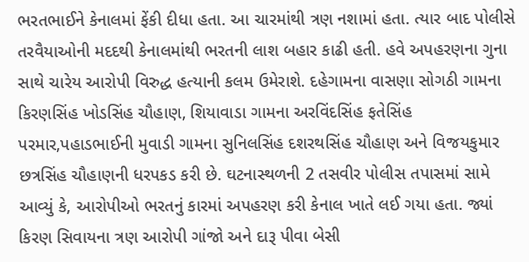ભરતભાઈને કેનાલમાં ફેંકી દીધા હતા. આ ચારમાંથી ત્રણ નશામાં હતા. ત્યાર બાદ પોલીસે તરવૈયાઓની મદદથી કેનાલમાંથી ભરતની લાશ બહાર કાઢી હતી. હવે અપહરણના ગુના સાથે ચારેય આરોપી વિરુદ્ધ હત્યાની કલમ ઉમેરાશે. દહેગામના વાસણા સોગઠી ગામના કિરણસિંહ ખોડસિંહ ચૌહાણ, શિયાવાડા ગામના અરવિંદસિંહ ફતેસિંહ પરમાર,પહાડભાઈની મુવાડી ગામના સુનિલસિંહ દશરથસિંહ ચૌહાણ અને વિજયકુમાર છત્રસિંહ ચૌહાણની ધરપકડ કરી છે. ઘટનાસ્થળની 2 તસવીર પોલીસ તપાસમાં સામે આવ્યું કે, આરોપીઓ ભરતનું કારમાં અપહરણ કરી કેનાલ ખાતે લઈ ગયા હતા. જ્યાં કિરણ સિવાયના ત્રણ આરોપી ગાંજો અને દારૂ પીવા બેસી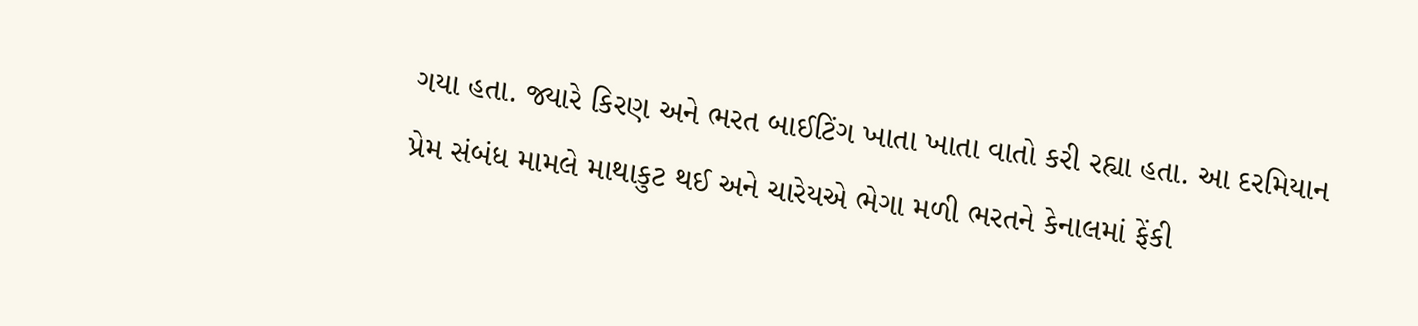ગયા હતા. જ્યારે કિરણ અને ભરત બાઈટિંગ ખાતા ખાતા વાતો કરી રહ્યા હતા. આ દરમિયાન પ્રેમ સંબંધ મામલે માથાકુટ થઈ અને ચારેયએ ભેગા મળી ભરતને કેનાલમાં ફેંકી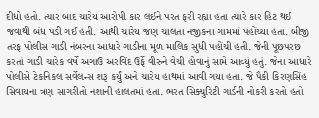દીધો હતો. ત્યાર બાદ ચારેય આરોપી કાર લઈને પરત ફરી રહ્યા હતા ત્યારે કાર હિટ થઈ જવાથી બંધ પડી ગઈ હતી. આથી ચારેય જણ ચાલતા નજીકના ગામમાં પહોંચ્યા હતા. બીજી તરફ પોલીસ ગાડી નંબરના આધારે ગાડીના મૂળ માલિક સુધી પહોંચી હતી. જેની પૂછપરછ કરતાં ગાડી ચારેક વર્ષે અગાઉ અરવિંદ ઉર્ફે વીરુને વેચી હોવાનું સામે આવ્યું હતું. જેના આધારે પોલીસે ટેકનિકલ સર્વેલન્સ શરૂ કર્યું અને ચારેય હાથમાં આવી ગયા હતા. જે પૈકી કિરણસિંહ સિવાયના ત્રણ સાગરીતો નશાની હાલતમાં હતા. ભરત સિક્યુરિટી ગાર્ડની નોકરી કરતો હતો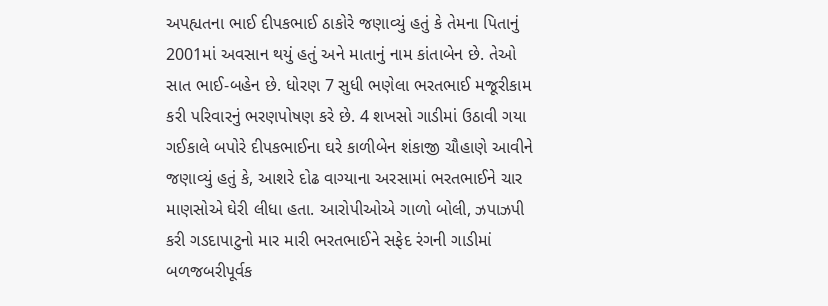અપહ્યતના ભાઈ દીપકભાઈ ઠાકોરે જણાવ્યું હતું કે તેમના પિતાનું 2001માં અવસાન થયું હતું અને માતાનું નામ કાંતાબેન છે. તેઓ સાત ભાઈ-બહેન છે. ધોરણ 7 સુધી ભણેલા ભરતભાઈ મજૂરીકામ કરી પરિવારનું ભરણપોષણ કરે છે. 4 શખસો ગાડીમાં ઉઠાવી ગયા ગઈકાલે બપોરે દીપકભાઈના ઘરે કાળીબેન શંકાજી ચૌહાણે આવીને જણાવ્યું હતું કે, આશરે દોઢ વાગ્યાના અરસામાં ભરતભાઈને ચાર માણસોએ ઘેરી લીધા હતા. આરોપીઓએ ગાળો બોલી, ઝપાઝપી કરી ગડદાપાટુનો માર મારી ભરતભાઈને સફેદ રંગની ગાડીમાં બળજબરીપૂર્વક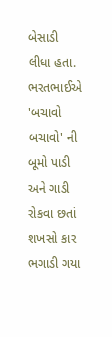બેસાડી લીધા હતા. ભરતભાઈએ 'બચાવો બચાવો' ની બૂમો પાડી અને ગાડી રોકવા છતાં શખસો કાર ભગાડી ગયા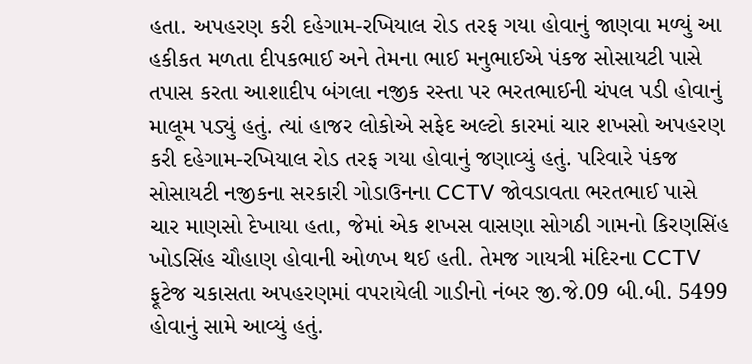હતા. અપહરણ કરી દહેગામ-રખિયાલ રોડ તરફ ગયા હોવાનું જાણવા મળ્યું આ હકીકત મળતા દીપકભાઈ અને તેમના ભાઈ મનુભાઈએ પંકજ સોસાયટી પાસે તપાસ કરતા આશાદીપ બંગલા નજીક રસ્તા પર ભરતભાઈની ચંપલ પડી હોવાનું માલૂમ પડ્યું હતું. ત્યાં હાજર લોકોએ સફેદ અલ્ટો કારમાં ચાર શખસો અપહરણ કરી દહેગામ-રખિયાલ રોડ તરફ ગયા હોવાનું જણાવ્યું હતું. પરિવારે પંકજ સોસાયટી નજીકના સરકારી ગોડાઉનના CCTV જોવડાવતા ભરતભાઈ પાસે ચાર માણસો દેખાયા હતા, જેમાં એક શખસ વાસણા સોગઠી ગામનો કિરણસિંહ ખોડસિંહ ચૌહાણ હોવાની ઓળખ થઈ હતી. તેમજ ગાયત્રી મંદિરના CCTV ફૂટેજ ચકાસતા અપહરણમાં વપરાયેલી ગાડીનો નંબર જી.જે.09 બી.બી. 5499 હોવાનું સામે આવ્યું હતું.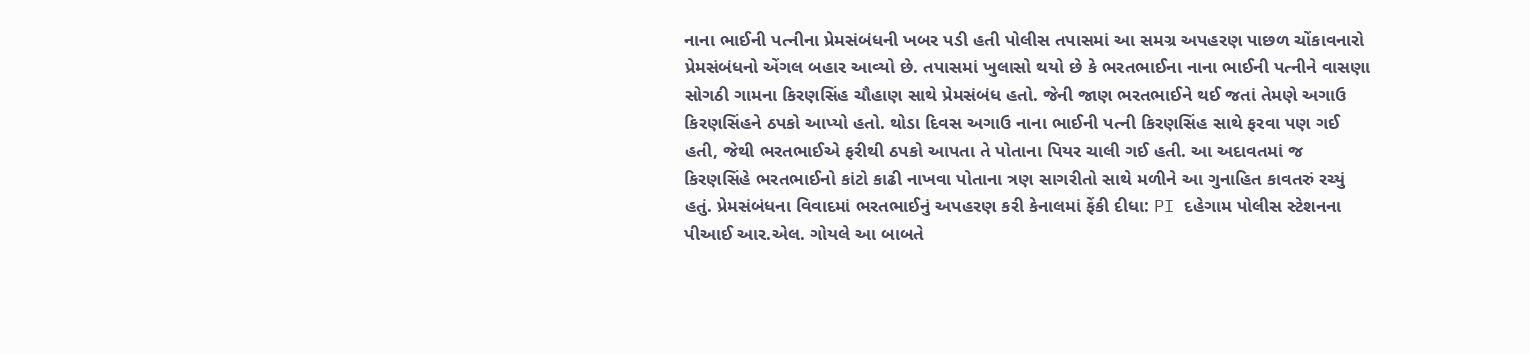નાના ભાઈની પત્નીના પ્રેમસંબંધની ખબર પડી હતી પોલીસ તપાસમાં આ સમગ્ર અપહરણ પાછળ ચોંકાવનારો પ્રેમસંબંધનો એંગલ બહાર આવ્યો છે. તપાસમાં ખુલાસો થયો છે કે ભરતભાઈના નાના ભાઈની પત્નીને વાસણા સોગઠી ગામના કિરણસિંહ ચૌહાણ સાથે પ્રેમસંબંધ હતો. જેની જાણ ભરતભાઈને થઈ જતાં તેમણે અગાઉ કિરણસિંહને ઠપકો આપ્યો હતો. થોડા દિવસ અગાઉ નાના ભાઈની પત્ની કિરણસિંહ સાથે ફરવા પણ ગઈ હતી, જેથી ભરતભાઈએ ફરીથી ઠપકો આપતા તે પોતાના પિયર ચાલી ગઈ હતી. આ અદાવતમાં જ કિરણસિંહે ભરતભાઈનો કાંટો કાઢી નાખવા પોતાના ત્રણ સાગરીતો સાથે મળીને આ ગુનાહિત કાવતરું રચ્યું હતું. પ્રેમસંબંધના વિવાદમાં ભરતભાઈનું અપહરણ કરી કેનાલમાં ફેંકી દીધા: PI દહેગામ પોલીસ સ્ટેશનના પીઆઈ આર.એલ. ગોયલે આ બાબતે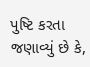પુષ્ટિ કરતા જણાવ્યું છે કે,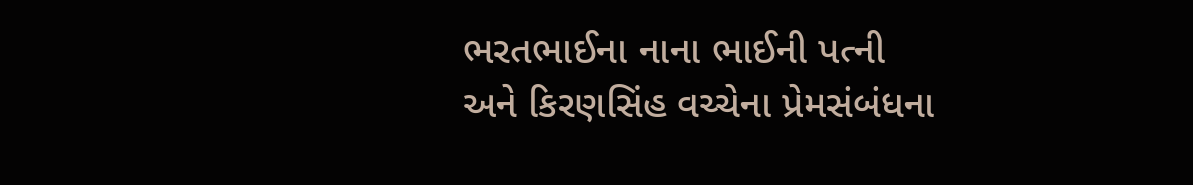ભરતભાઈના નાના ભાઈની પત્ની અને કિરણસિંહ વચ્ચેના પ્રેમસંબંધના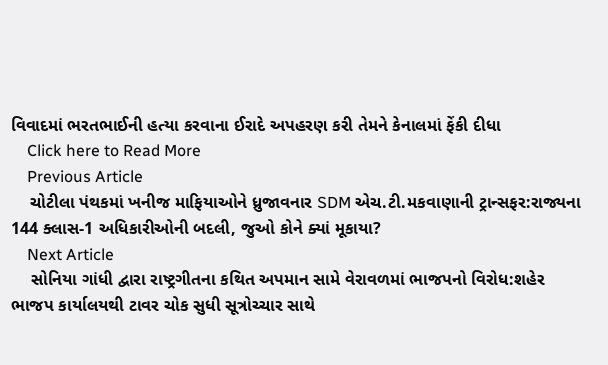વિવાદમાં ભરતભાઈની હત્યા કરવાના ઈરાદે અપહરણ કરી તેમને કેનાલમાં ફેંકી દીધા
    Click here to Read More
    Previous Article
    ચોટીલા પંથકમાં ખનીજ માફિયાઓને ધ્રુજાવનાર SDM એચ.ટી.મકવાણાની ટ્રાન્સફર:રાજ્યના 144 ક્લાસ-1 અધિકારીઓની બદલી, જુઓ કોને ક્યાં મૂકાયા?
    Next Article
    સોનિયા ગાંધી દ્વારા રાષ્ટ્રગીતના કથિત અપમાન સામે વેરાવળમાં ભાજપનો વિરોધ:શહેર ભાજપ કાર્યાલયથી ટાવર ચોક સુધી સૂત્રોચ્ચાર સાથે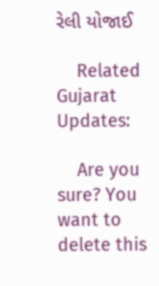રેલી યોજાઈ

    Related Gujarat Updates:

    Are you sure? You want to delete this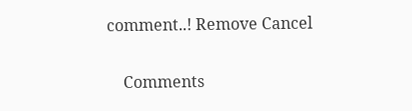comment..! Remove Cancel

    Comments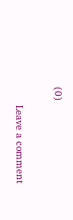(0)

      Leave a comment